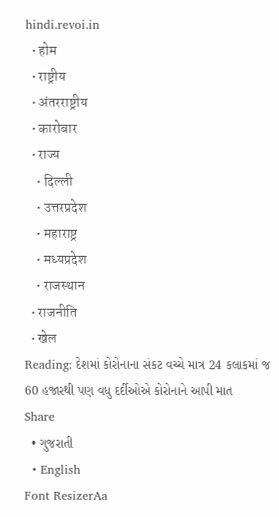hindi.revoi.in
  • होम
  • राष्ट्रीय
  • अंतरराष्ट्रीय
  • कारोबार
  • राज्य
    • दिल्ली
    • उत्तरप्रदेश
    • महाराष्ट्र
    • मध्यप्रदेश
    • राजस्थान
  • राजनीति
  • खेल
Reading: દેશમાં કોરોનાના સંકટ વચ્ચે માત્ર 24 કલાકમાં જ 60 હજારથી પણ વધુ દર્દીઓએ કોરોનાને આપી માત
Share
  • ગુજરાતી
  • English
Font ResizerAa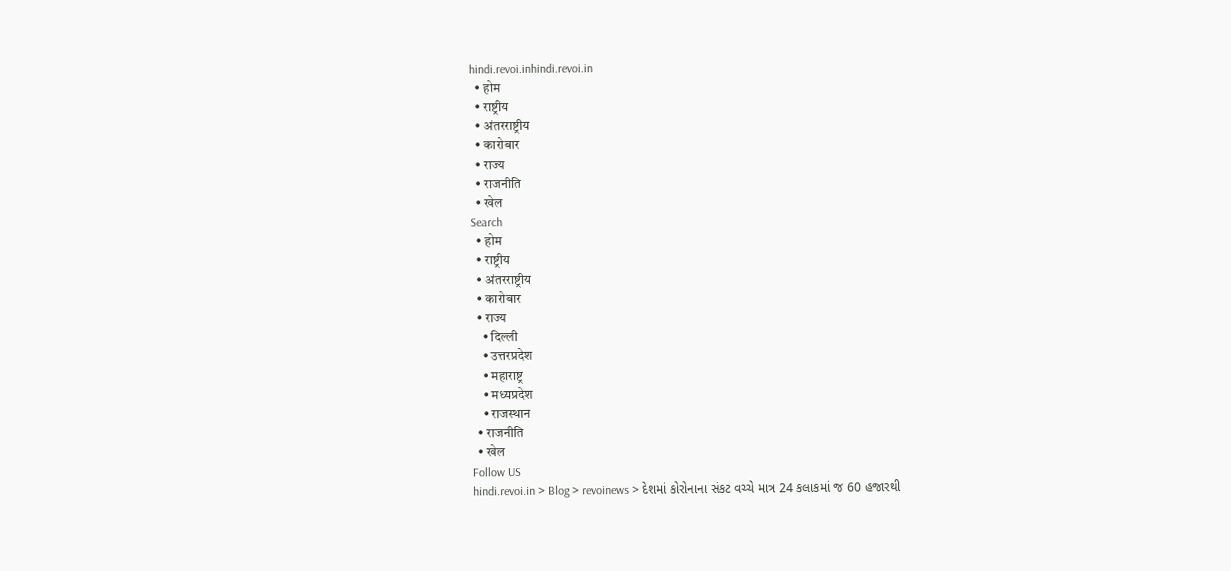hindi.revoi.inhindi.revoi.in
  • होम
  • राष्ट्रीय
  • अंतरराष्ट्रीय
  • कारोबार
  • राज्य
  • राजनीति
  • खेल
Search
  • होम
  • राष्ट्रीय
  • अंतरराष्ट्रीय
  • कारोबार
  • राज्य
    • दिल्ली
    • उत्तरप्रदेश
    • महाराष्ट्र
    • मध्यप्रदेश
    • राजस्थान
  • राजनीति
  • खेल
Follow US
hindi.revoi.in > Blog > revoinews > દેશમાં કોરોનાના સંકટ વચ્ચે માત્ર 24 કલાકમાં જ 60 હજારથી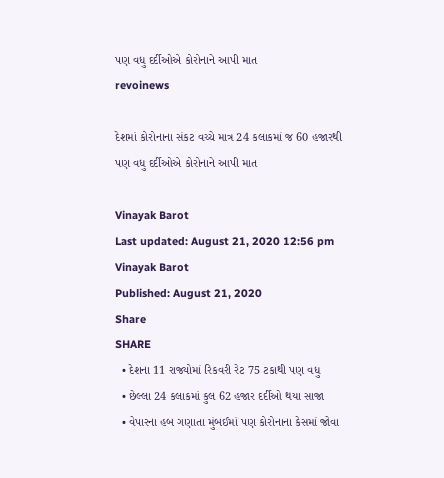પણ વધુ દર્દીઓએ કોરોનાને આપી માત
revoinews

દેશમાં કોરોનાના સંકટ વચ્ચે માત્ર 24 કલાકમાં જ 60 હજારથી પણ વધુ દર્દીઓએ કોરોનાને આપી માત

Vinayak Barot
Last updated: August 21, 2020 12:56 pm
Vinayak Barot
Published: August 21, 2020
Share
SHARE
  • દેશના 11 રાજ્યોમાં રિકવરી રેટ 75 ટકાથી પણ વધુ
  • છેલ્લા 24 કલાકમાં કુલ 62 હજાર દર્દીઓ થયા સાજા
  • વેપારના હબ ગણાતા મુંબઈમાં પણ કોરોનાના કેસમાં જોવા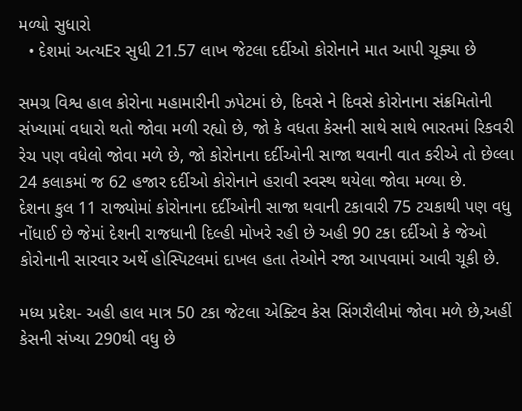મળ્યો સુધારો
  • દેશમાં અત્યEર સુધી 21.57 લાખ જેટલા દર્દીઓ કોરોનાને માત આપી ચૂક્યા છે

સમગ્ર વિશ્વ હાલ કોરોના મહામારીની ઝપેટમાં છે, દિવસે ને દિવસે કોરોનાના સંક્રમિતોની સંખ્યામાં વધારો થતો જોવા મળી રહ્યો છે, જો કે વધતા કેસની સાથે સાથે ભારતમાં રિકવરી રેચ પણ વધેલો જોવા મળે છે, જો કોરોનાના દર્દીઓની સાજા થવાની વાત કરીએ તો છેલ્લા 24 કલાકમાં જ 62 હજાર દર્દીઓ કોરોનાને હરાવી સ્વસ્થ થયેલા જોવા મળ્યા છે.
દેશના કુલ 11 રાજ્યોમાં કોરોનાના દર્દીઓની સાજા થવાની ટકાવારી 75 ટચકાથી પણ વધુ નોંધાઈ છે જેમાં દેશની રાજધાની દિલ્હી મોખરે રહી છે અહી 90 ટકા દર્દીઓ કે જેઓ કોરોનાની સારવાર અર્થે હોસ્પિટલમાં દાખલ હતા તેઓને રજા આપવામાં આવી ચૂકી છે.

મધ્ય પ્રદેશ- અહી હાલ માત્ર 50 ટકા જેટલા એક્ટિવ કેસ સિંગરૌલીમાં જોવા મળે છે,અહીં કેસની સંખ્યા 290થી વધુ છે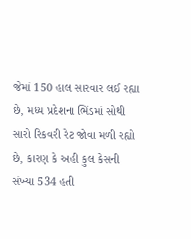જેમાં 150 હાલ સારવાર લઈ રહ્યા છે, મધ્ય પ્રદેશના ભિંડમાં સોથી સારો રિકવરી રેટ જોવા મળી રહ્યો છે, કારણ કે અહી કુલ કેસની સંખ્યા 534 હતી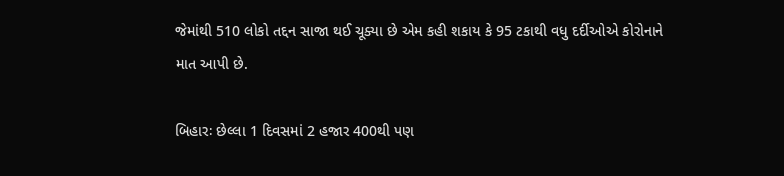જેમાંથી 510 લોકો તદ્દન સાજા થઈ ચૂક્યા છે એમ કહી શકાય કે 95 ટકાથી વધુ દર્દીઓએ કોરોનાને માત આપી છે.

બિહારઃ છેલ્લા 1 દિવસમાં 2 હજાર 400થી પણ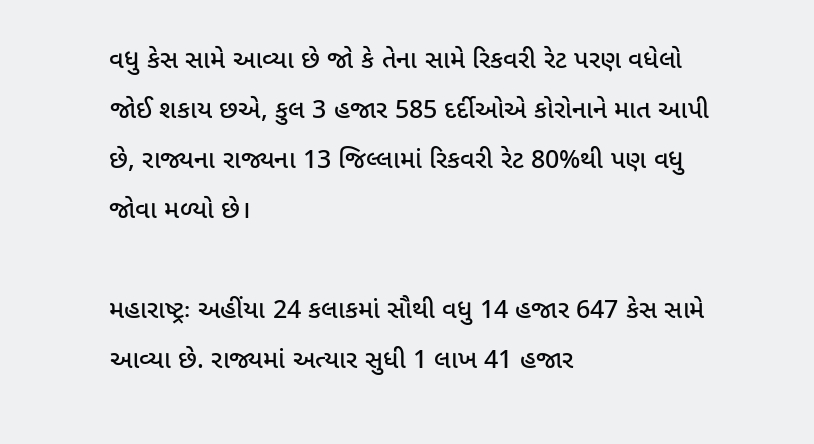વધુ કેસ સામે આવ્યા છે જો કે તેના સામે રિકવરી રેટ પરણ વધેલો જોઈ શકાય છએ, કુલ 3 હજાર 585 દર્દીઓએ કોરોનાને માત આપી છે, રાજ્યના રાજ્યના 13 જિલ્લામાં રિકવરી રેટ 80%થી પણ વધુ જોવા મળ્યો છે।

મહારાષ્ટ્રઃ અહીંયા 24 કલાકમાં સૌથી વધુ 14 હજાર 647 કેસ સામે આવ્યા છે. રાજ્યમાં અત્યાર સુધી 1 લાખ 41 હજાર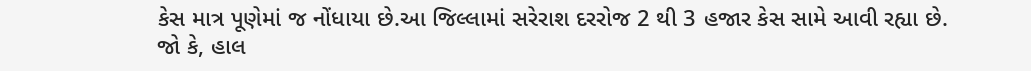કેસ માત્ર પૂણેમાં જ નોંધાયા છે.આ જિલ્લામાં સરેરાશ દરરોજ 2 થી 3 હજાર કેસ સામે આવી રહ્યા છે. જો કે, હાલ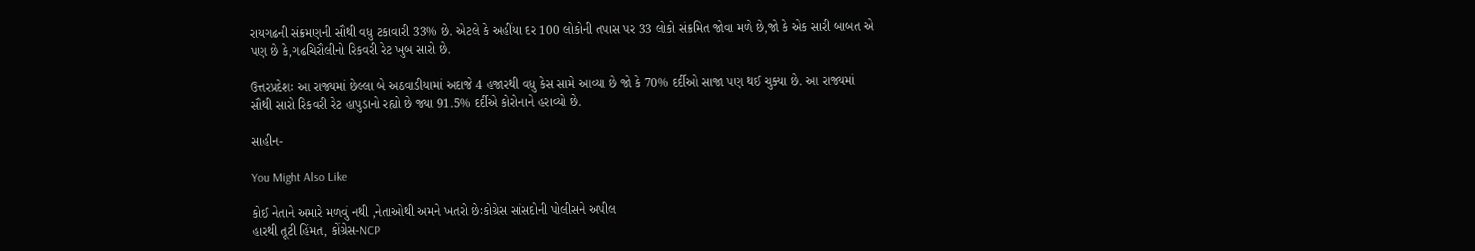રાયગઢની સંક્રમણની સૌથી વધુ ટકાવારી 33% છે. એટલે કે અહીંયા દર 100 લોકોની તપાસ પર 33 લોકો સંક્રમિત જોવા મળે છે,જો કે એક સારી બાબત એ પણ છે કે,ગઢચિરૌલીનો રિકવરી રેટ ખુબ સારો છે.

ઉત્તરપ્રદેશઃ આ રાજ્યમાં છેલ્લા બે અઠવાડીયામાં અદાજે 4 હજારથી વધુ કેસ સામે આવ્યા છે જો કે 70% દર્દીઓ સાજા પણ થઈ ચુક્યા છે. આ રાજ્યમાં સૌથી સારો રિકવરી રેટ હાપુડાનો રહ્યો છે જ્યા 91.5% દર્દીએ કોરોનાને હરાવ્યો છે.

સાહીન-

You Might Also Like

કોઈ નેતાને અમારે મળવું નથી ,નેતાઓથી અમને ખતરો છેઃકોગ્રેસ સાંસદોની પોલીસને અપીલ
હારથી તૂટી હિંમત, કોંગ્રેસ-NCP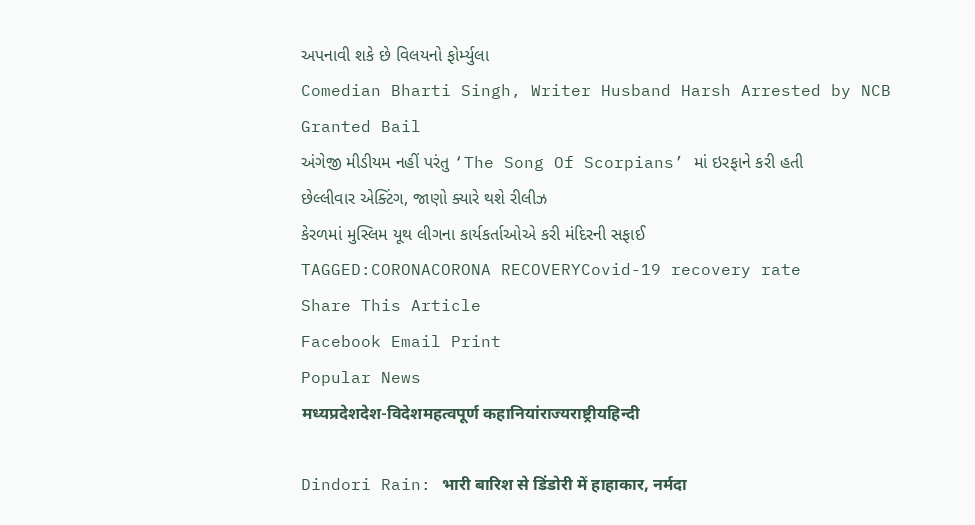અપનાવી શકે છે વિલયનો ફોર્મ્યુલા
Comedian Bharti Singh, Writer Husband Harsh Arrested by NCB Granted Bail
અંગેજી મીડીયમ નહીં પરંતુ ‘The Song Of Scorpians’ માં ઇરફાને કરી હતી છેલ્લીવાર એક્ટિંગ, જાણો ક્યારે થશે રીલીઝ
કેરળમાં મુસ્લિમ યૂથ લીગના કાર્યકર્તાઓએ કરી મંદિરની સફાઈ
TAGGED:CORONACORONA RECOVERYCovid-19 recovery rate
Share This Article
Facebook Email Print
Popular News
मध्यप्रदेशदेश-विदेशमहत्वपूर्ण कहानियांराज्यराष्ट्रीयहिन्दी

Dindori Rain: भारी बारिश से डिंडोरी में हाहाकार, नर्मदा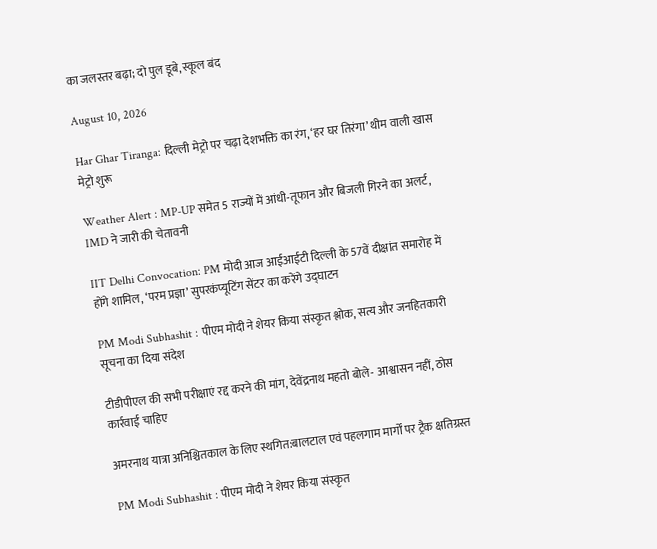का जलस्तर बढ़ा; दो पुल डूबे, स्कूल बंद

August 10, 2026

Har Ghar Tiranga: दिल्ली मेट्रो पर चढ़ा देशभक्ति का रंग, ‘हर घर तिरंगा’ थीम वाली खास मेट्रो शुरू

Weather Alert : MP-UP समेत 5 राज्यों में आंधी-तूफान और बिजली गिरने का अलर्ट, IMD ने जारी की चेतावनी

IIT Delhi Convocation: PM मोदी आज आईआईटी दिल्ली के 57वें दीक्षांत समारोह में होंगे शामिल, ‘परम प्रज्ञा’ सुपरकंप्यूटिंग सेंटर का करेंगे उद्घाटन

PM Modi Subhashit : पीएम मोदी ने शेयर किया संस्कृत श्लोक, सत्य और जनहितकारी सूचना का दिया संदेश

टीडीपीएल की सभी परीक्षाएं रद्द करने की मांग, देवेंद्रनाथ महतो बोले- आश्वासन नहीं, ठोस कार्रवाई चाहिए

अमरनाथ यात्रा अनिश्चितकाल के लिए स्थगित:बालटाल एवं पहलगाम मार्गों पर ट्रैक क्षतिग्रस्त

PM Modi Subhashit : पीएम मोदी ने शेयर किया संस्कृत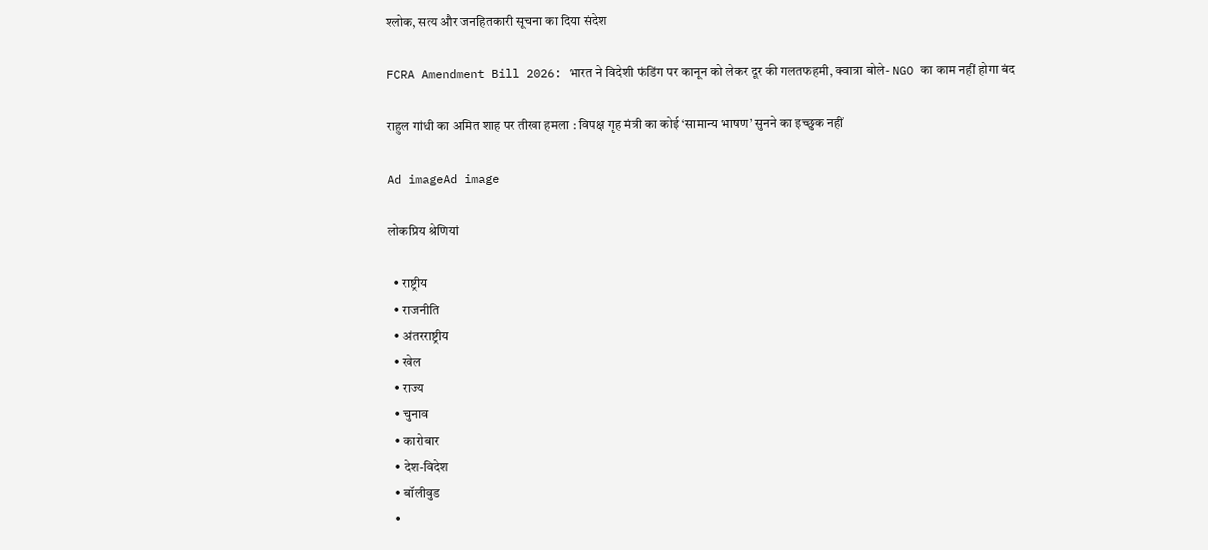श्लोक, सत्य और जनहितकारी सूचना का दिया संदेश

FCRA Amendment Bill 2026: भारत ने विदेशी फंडिंग पर कानून को लेकर दूर की गलतफहमी, क्वात्रा बोले- NGO का काम नहीं होगा बंद

राहुल गांधी का अमित शाह पर तीखा हमला : विपक्ष गृह मंत्री का कोई ‘सामान्य भाषण’ सुनने का इच्छुक नहीं

Ad imageAd image

लोकप्रिय श्रेणियां

  • राष्ट्रीय
  • राजनीति
  • अंतरराष्ट्रीय
  • खेल
  • राज्य
  • चुनाव
  • कारोबार
  • देश-विदेश
  • बॉलीवुड
  •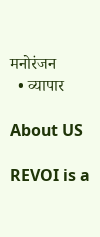मनोरंजन
  • व्यापार

About US

REVOI is a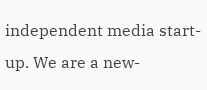independent media start-up. We are a new-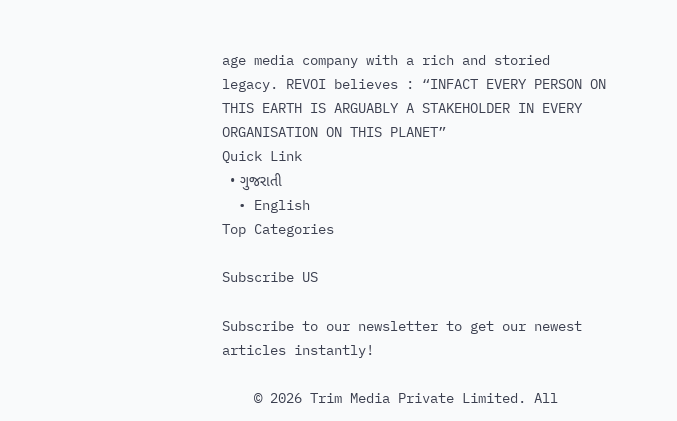age media company with a rich and storied legacy. REVOI believes : “INFACT EVERY PERSON ON THIS EARTH IS ARGUABLY A STAKEHOLDER IN EVERY ORGANISATION ON THIS PLANET”
Quick Link
  • ગુજરાતી
  • English
Top Categories

Subscribe US

Subscribe to our newsletter to get our newest articles instantly!

    © 2026 Trim Media Private Limited. All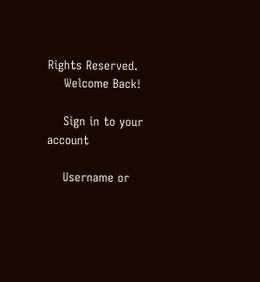Rights Reserved.
    Welcome Back!

    Sign in to your account

    Username or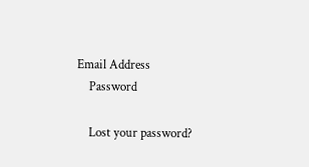Email Address
    Password

    Lost your password?